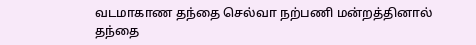வடமாகாண தந்தை செல்வா நற்பணி மன்றத்தினால் தந்தை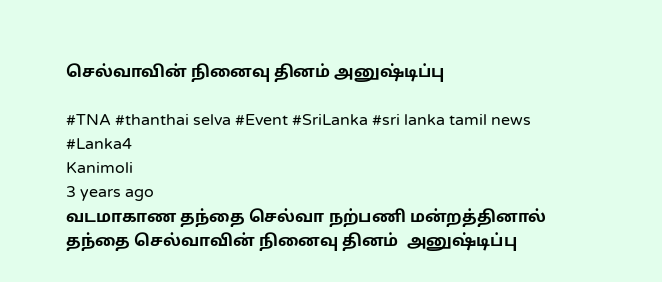செல்வாவின் நினைவு தினம் அனுஷ்டிப்பு

#TNA #thanthai selva #Event #SriLanka #sri lanka tamil news #Lanka4
Kanimoli
3 years ago
வடமாகாண தந்தை செல்வா நற்பணி மன்றத்தினால் தந்தை செல்வாவின் நினைவு தினம்  அனுஷ்டிப்பு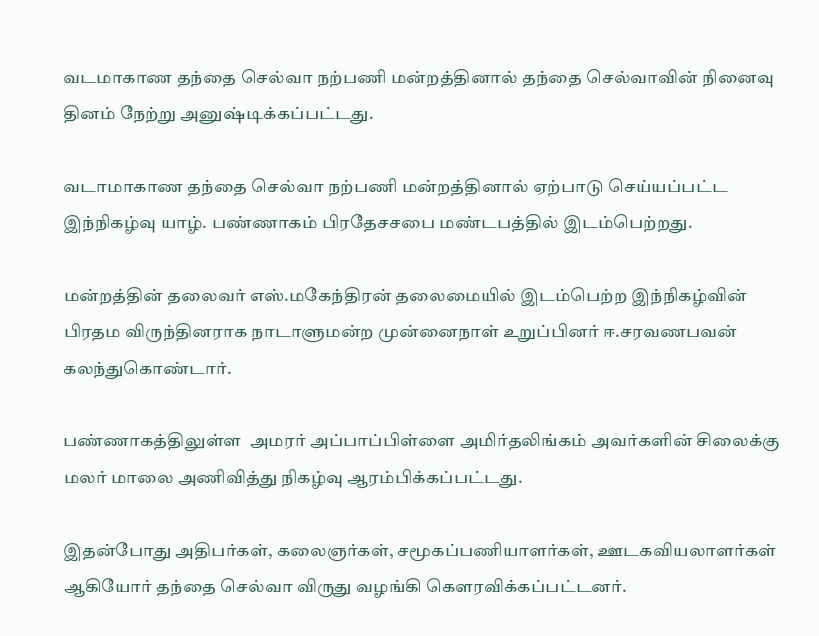வடமாகாண தந்தை செல்வா நற்பணி மன்றத்தினால் தந்தை செல்வாவின் நினைவு தினம் நேற்று அனுஷ்டிக்கப்பட்டது.

வடாமாகாண தந்தை செல்வா நற்பணி மன்றத்தினால் ஏற்பாடு செய்யப்பட்ட இந்நிகழ்வு யாழ். பண்ணாகம் பிரதேசசபை மண்டபத்தில் இடம்பெற்றது.

மன்றத்தின் தலைவர் எஸ்.மகேந்திரன் தலைமையில் இடம்பெற்ற இந்நிகழ்வின் பிரதம விருந்தினராக நாடாளுமன்ற முன்னைநாள் உறுப்பினர் ஈ.சரவணபவன் கலந்துகொண்டார்.

பண்ணாகத்திலுள்ள  அமரர் அப்பாப்பிள்ளை அமிர்தலிங்கம் அவர்களின் சிலைக்கு மலர் மாலை அணிவித்து நிகழ்வு ஆரம்பிக்கப்பட்டது.

இதன்போது அதிபர்கள், கலைஞர்கள், சமூகப்பணியாளர்கள், ஊடகவியலாளர்கள் ஆகியோர் தந்தை செல்வா விருது வழங்கி கௌரவிக்கப்பட்டனர்.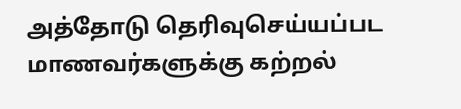அத்தோடு தெரிவுசெய்யப்பட மாணவர்களுக்கு கற்றல்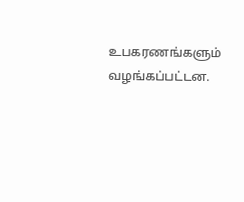உபகரணங்களும் வழங்கப்பட்டன.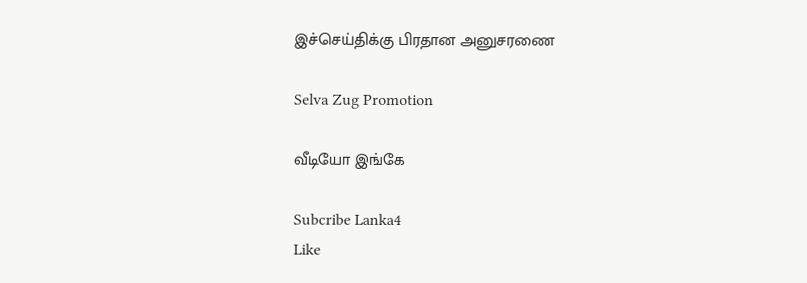இச்செய்திக்கு பிரதான அனுசரணை

Selva Zug Promotion

வீடியோ இங்கே

Subcribe Lanka4
Like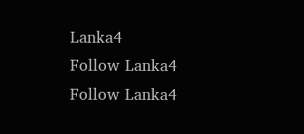Lanka4
Follow Lanka4
Follow Lanka4